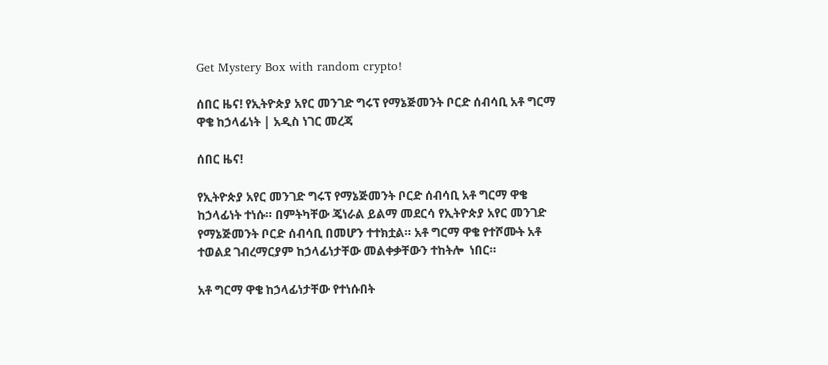Get Mystery Box with random crypto!

ሰበር ዜና! የኢትዮጵያ አየር መንገድ ግሩፕ የማኔጅመንት ቦርድ ሰብሳቢ አቶ ግርማ ዋቄ ከኃላፊነት | አዲስ ነገር መረጃ

ሰበር ዜና!

የኢትዮጵያ አየር መንገድ ግሩፕ የማኔጅመንት ቦርድ ሰብሳቢ አቶ ግርማ ዋቄ ከኃላፊነት ተነሱ። በምትካቸው ጄነራል ይልማ መደርሳ የኢትዮጵያ አየር መንገድ የማኔጅመንት ቦርድ ሰብሳቢ በመሆን ተተክቷል። አቶ ግርማ ዋቄ የተሾሙት አቶ ተወልደ ገብረማርያም ከኃላፊነታቸው መልቀቃቸውን ተከትሎ  ነበር።

አቶ ግርማ ዋቄ ከኃላፊነታቸው የተነሱበት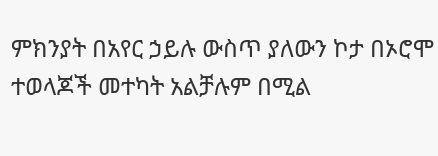ምክንያት በአየር ኃይሉ ውስጥ ያለውን ኮታ በኦሮሞ ተወላጆች መተካት አልቻሉም በሚል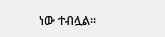ነው ተብሏል።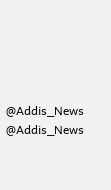@Addis_News
@Addis_News